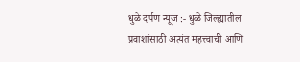धुळे दर्पण न्यूज :- धुळे जिल्ह्यातील प्रवाशांसाठी अत्यंत महत्त्वाची आणि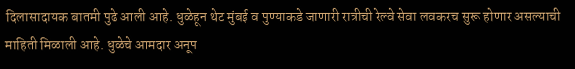दिलासादायक बातमी पुढे आली आहे. धुळेहून थेट मुंबई व पुण्याकडे जाणारी रात्रीची रेल्वे सेवा लवकरच सुरू होणार असल्याची माहिती मिळाली आहे. धुळेचे आमदार अनूप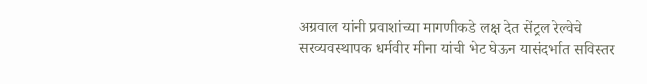अग्रवाल यांनी प्रवाशांच्या मागणीकडे लक्ष देत सेंट्रल रेल्वेचे सरव्यवस्थापक धर्मवीर मीना यांची भेट घेऊन यासंदर्भात सविस्तर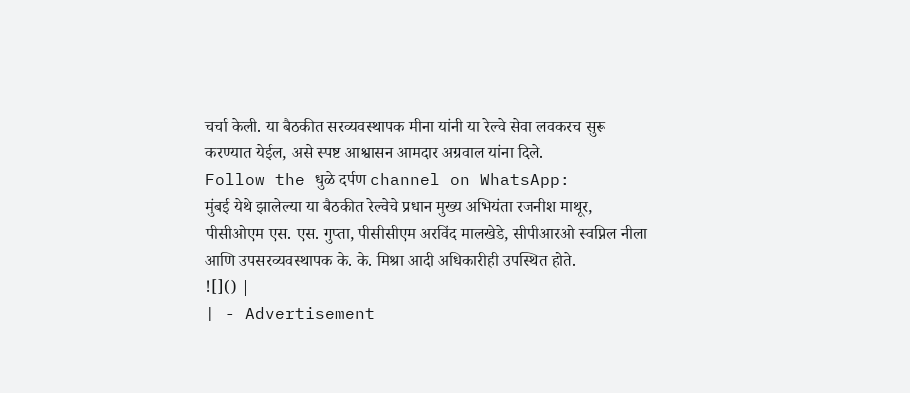चर्चा केली. या बैठकीत सरव्यवस्थापक मीना यांनी या रेल्वे सेवा लवकरच सुरू करण्यात येईल, असे स्पष्ट आश्वासन आमदार अग्रवाल यांना दिले.
Follow the धुळे दर्पण channel on WhatsApp:
मुंबई येथे झालेल्या या बैठकीत रेल्वेचे प्रधान मुख्य अभियंता रजनीश माथूर, पीसीओएम एस. एस. गुप्ता, पीसीसीएम अरविंद मालखेडे, सीपीआरओ स्वप्निल नीला आणि उपसरव्यवस्थापक के. के. मिश्रा आदी अधिकारीही उपस्थित होते.
![]() |
| - Advertisement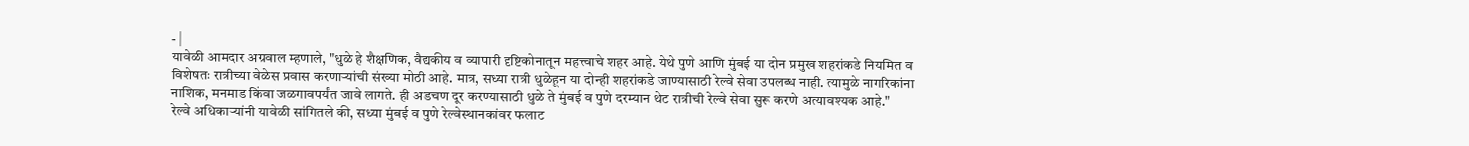- |
यावेळी आमदार अग्रवाल म्हणाले, "धुळे हे शैक्षणिक, वैद्यकीय व व्यापारी दृष्टिकोनातून महत्त्वाचे शहर आहे. येथे पुणे आणि मुंबई या दोन प्रमुख शहरांकडे नियमित व विशेषतः रात्रीच्या वेळेस प्रवास करणाऱ्यांची संख्या मोठी आहे. मात्र, सध्या रात्री धुळेहून या दोन्ही शहरांकडे जाण्यासाठी रेल्वे सेवा उपलब्ध नाही. त्यामुळे नागरिकांना नाशिक, मनमाड किंवा जळगावपर्यंत जावे लागते. ही अडचण दूर करण्यासाठी धुळे ते मुंबई व पुणे दरम्यान थेट रात्रीची रेल्वे सेवा सुरू करणे अत्यावश्यक आहे."
रेल्वे अधिकाऱ्यांनी यावेळी सांगितले की, सध्या मुंबई व पुणे रेल्वेस्थानकांवर फलाट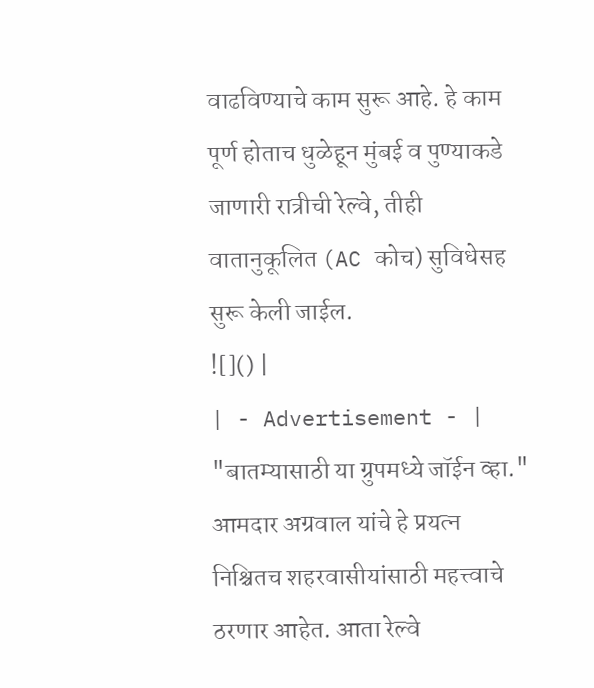वाढविण्याचे काम सुरू आहे. हे काम पूर्ण होताच धुळेहून मुंबई व पुण्याकडे जाणारी रात्रीची रेल्वे, तीही वातानुकूलित (AC कोच) सुविधेसह सुरू केली जाईल.
![]() |
| - Advertisement - |
"बातम्यासाठी या ग्रुपमध्ये जॉईन व्हा."
आमदार अग्रवाल यांचे हे प्रयत्न निश्चितच शहरवासीयांसाठी महत्त्वाचे ठरणार आहेत. आता रेल्वे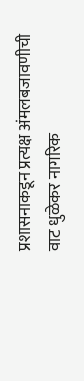प्रशासनाकडून प्रत्यक्ष अंमलबजावणीची वाट धुळेकर नागरिक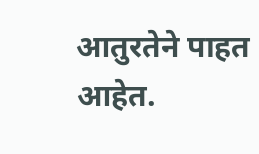आतुरतेने पाहत आहेत.